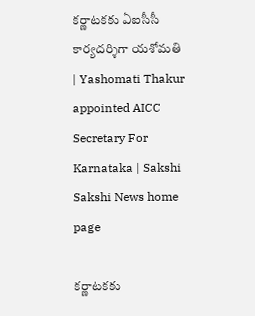కర్ణాటకకు ఏఐసీసీ కార్యదర్శిగా యశోమతి | Yashomati Thakur appointed AICC Secretary For Karnataka | Sakshi
Sakshi News home page

కర్ణాటకకు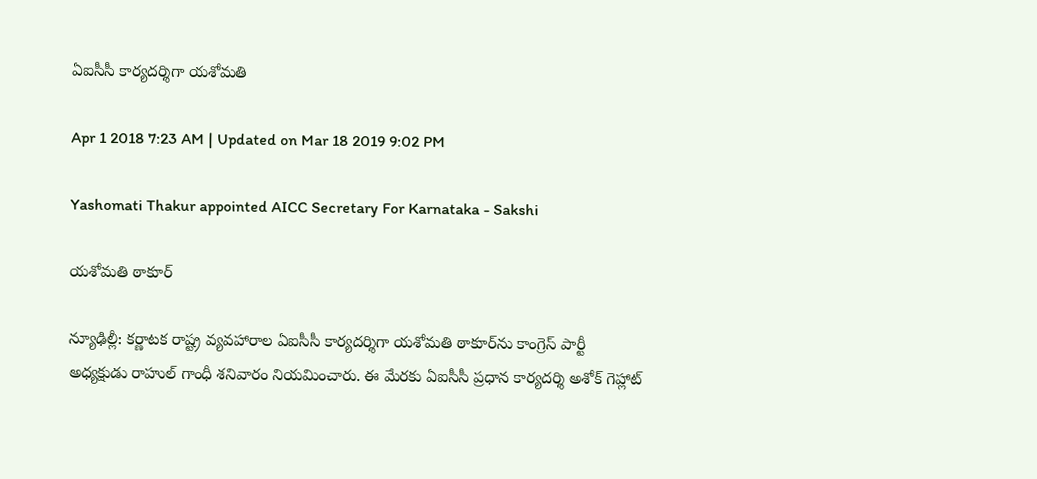ఏఐసీసీ కార్యదర్శిగా యశోమతి

Apr 1 2018 7:23 AM | Updated on Mar 18 2019 9:02 PM

Yashomati Thakur appointed AICC Secretary For Karnataka - Sakshi

యశోమతి ఠాకూర్‌

న్యూఢిల్లీ: కర్ణాటక రాష్ట్ర వ్యవహారాల ఏఐసీసీ కార్యదర్శిగా యశోమతి ఠాకూర్‌ను కాంగ్రెస్‌ పార్టీ అధ్యక్షుడు రాహుల్‌ గాంధీ శనివారం నియమించారు. ఈ మేరకు ఏఐసీసీ ప్రధాన కార్యదర్శి అశోక్‌ గెహ్లాట్‌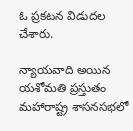ఓ ప్రకటన విడుదల చేశారు.

న్యాయవాది అయిన యశోమతి ప్రస్తుతం మహారాష్ట్ర శాసనసభలో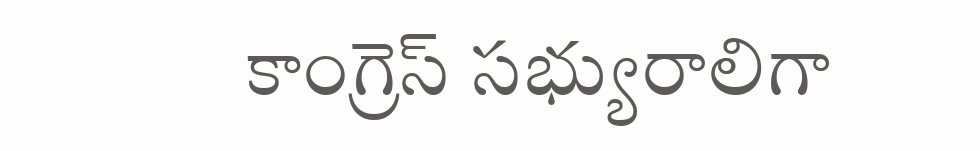కాంగ్రెస్‌ సభ్యురాలిగా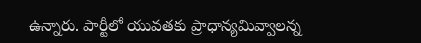ఉన్నారు. పార్టీలో యువతకు ప్రాధాన్యమివ్వాలన్న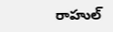రాహుల్‌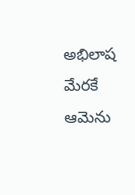అభిలాష మేరకే ఆమెను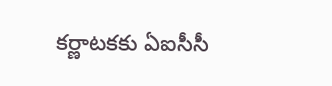కర్ణాటకకు ఏఐసీసీ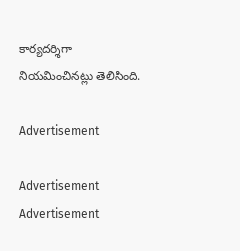కార్యదర్శిగా నియమించినట్లు తెలిసింది.

Advertisement

Advertisement
Advertisement